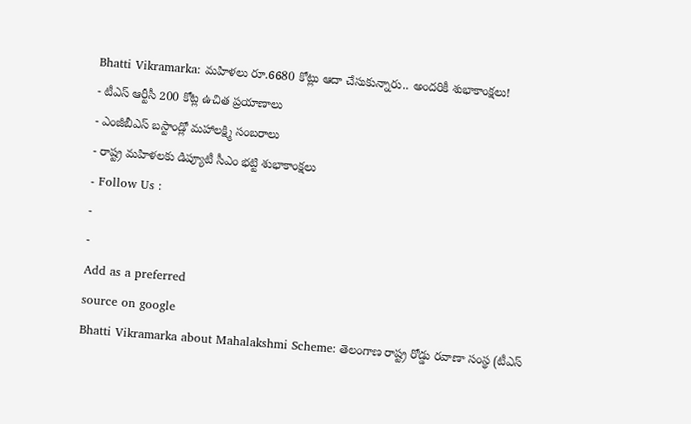Bhatti Vikramarka: మహిళలు రూ.6680 కోట్లు ఆదా చేసుకున్నారు.. అందరికీ శుభాకాంక్షలు!
- టీఎస్ ఆర్టీసీ 200 కోట్ల ఉచిత ప్రయాణాలు
- ఎంజీబీఎస్ బస్టాండ్లో మహాలక్ష్మి సంబరాలు
- రాష్ట్ర మహిళలకు డిప్యూటీ సీఎం భట్టి శుభాకాంక్షలు
- Follow Us :
-
-
Add as a preferred
source on google
Bhatti Vikramarka about Mahalakshmi Scheme: తెలంగాణ రాష్ట్ర రోడ్డు రవాణా సంస్థ (టీఎస్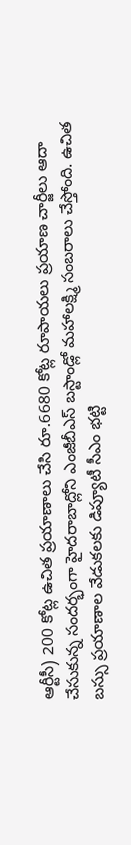ఆర్టీసీ) 200 కోట్ల ఉచిత ప్రయాణాలు చేసి రూ.6680 కోట్ల రూపాయలు ప్రయాణ చార్జీలు ఆదా చేసుకున్న సందర్భంగా హైదరాబాద్లోని ఎంజీబీఎస్ బస్టాండ్లో మహాలక్ష్మి సంబరాలు చేస్తోంది. ఉచిత బస్సు ప్రయాణాల వేడుకలకు డిప్యూటీ సీఎం భట్టి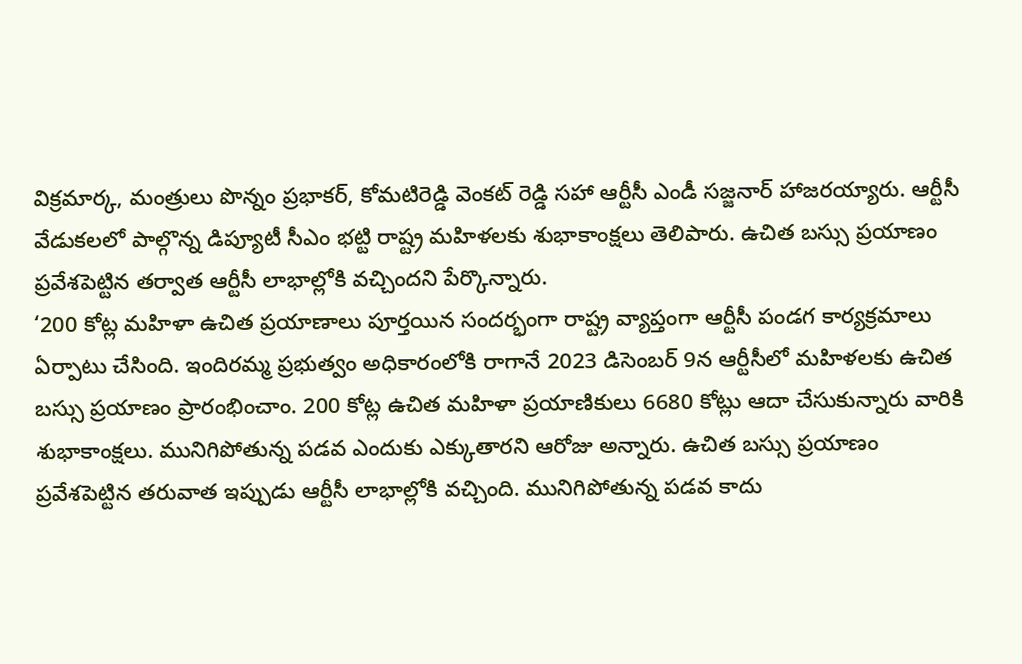విక్రమార్క, మంత్రులు పొన్నం ప్రభాకర్, కోమటిరెడ్డి వెంకట్ రెడ్డి సహా ఆర్టీసీ ఎండీ సజ్జనార్ హాజరయ్యారు. ఆర్టీసీ వేడుకలలో పాల్గొన్న డిప్యూటీ సీఎం భట్టి రాష్ట్ర మహిళలకు శుభాకాంక్షలు తెలిపారు. ఉచిత బస్సు ప్రయాణం ప్రవేశపెట్టిన తర్వాత ఆర్టీసీ లాభాల్లోకి వచ్చిందని పేర్కొన్నారు.
‘200 కోట్ల మహిళా ఉచిత ప్రయాణాలు పూర్తయిన సందర్భంగా రాష్ట్ర వ్యాప్తంగా ఆర్టీసీ పండగ కార్యక్రమాలు ఏర్పాటు చేసింది. ఇందిరమ్మ ప్రభుత్వం అధికారంలోకి రాగానే 2023 డిసెంబర్ 9న ఆర్టీసీలో మహిళలకు ఉచిత బస్సు ప్రయాణం ప్రారంభించాం. 200 కోట్ల ఉచిత మహిళా ప్రయాణికులు 6680 కోట్లు ఆదా చేసుకున్నారు వారికి శుభాకాంక్షలు. మునిగిపోతున్న పడవ ఎందుకు ఎక్కుతారని ఆరోజు అన్నారు. ఉచిత బస్సు ప్రయాణం ప్రవేశపెట్టిన తరువాత ఇప్పుడు ఆర్టీసీ లాభాల్లోకి వచ్చింది. మునిగిపోతున్న పడవ కాదు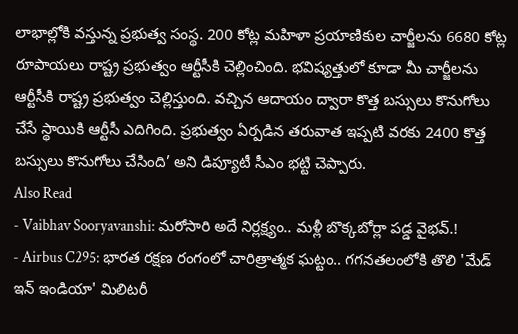లాభాల్లోకి వస్తున్న ప్రభుత్వ సంస్థ. 200 కోట్ల మహిళా ప్రయాణికుల చార్జీలను 6680 కోట్ల రూపాయలు రాష్ట్ర ప్రభుత్వం ఆర్టీసీకి చెల్లించింది. భవిష్యత్తులో కూడా మీ చార్జీలను ఆర్టీసీకి రాష్ట్ర ప్రభుత్వం చెల్లిస్తుంది. వచ్చిన ఆదాయం ద్వారా కొత్త బస్సులు కొనుగోలు చేసే స్థాయికి ఆర్టీసీ ఎదిగింది. ప్రభుత్వం ఏర్పడిన తరువాత ఇప్పటి వరకు 2400 కొత్త బస్సులు కొనుగోలు చేసింది’ అని డిప్యూటీ సీఎం భట్టి చెప్పారు.
Also Read
- Vaibhav Sooryavanshi: మరోసారి అదే నిర్లక్ష్యం.. మళ్లీ బొక్కబోర్లా పడ్డ వైభవ్.!
- Airbus C295: భారత రక్షణ రంగంలో చారిత్రాత్మక ఘట్టం.. గగనతలంలోకి తొలి 'మేడ్ ఇన్ ఇండియా' మిలిటరీ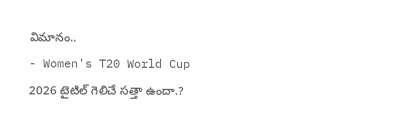విమానం..
- Women's T20 World Cup 2026 టైటిల్ గెలిచే సత్తా ఉందా.?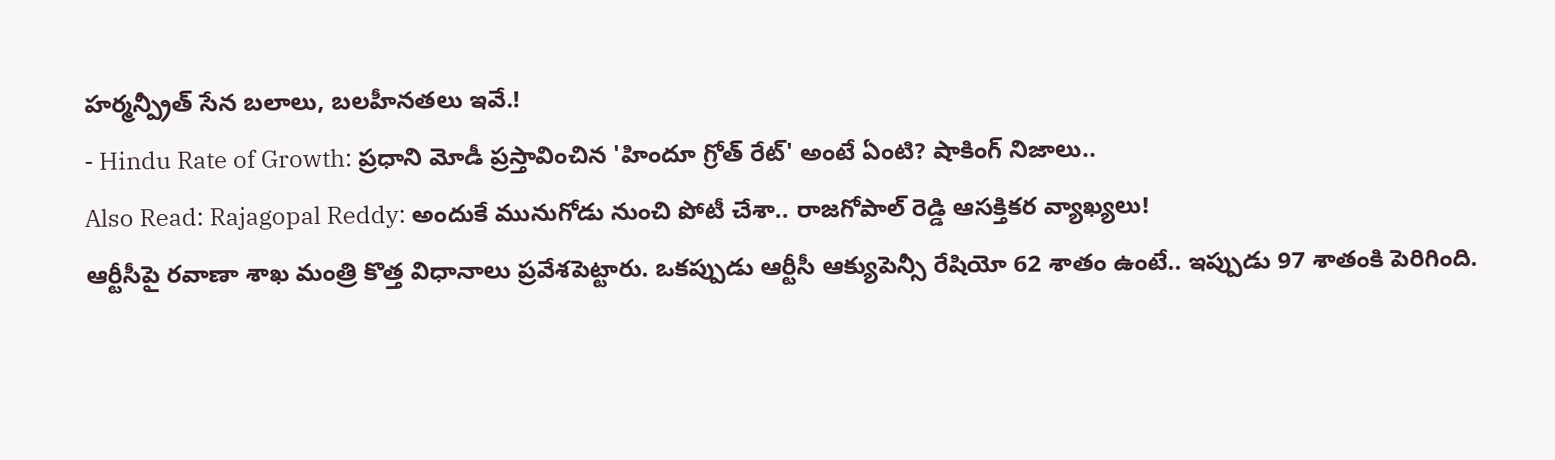హర్మన్ప్రీత్ సేన బలాలు, బలహీనతలు ఇవే.!
- Hindu Rate of Growth: ప్రధాని మోడీ ప్రస్తావించిన 'హిందూ గ్రోత్ రేట్' అంటే ఏంటి? షాకింగ్ నిజాలు..
Also Read: Rajagopal Reddy: అందుకే మునుగోడు నుంచి పోటీ చేశా.. రాజగోపాల్ రెడ్డి ఆసక్తికర వ్యాఖ్యలు!
ఆర్టీసీపై రవాణా శాఖ మంత్రి కొత్త విధానాలు ప్రవేశపెట్టారు. ఒకప్పుడు ఆర్టీసీ ఆక్యుపెన్సీ రేషియో 62 శాతం ఉంటే.. ఇప్పుడు 97 శాతంకి పెరిగింది.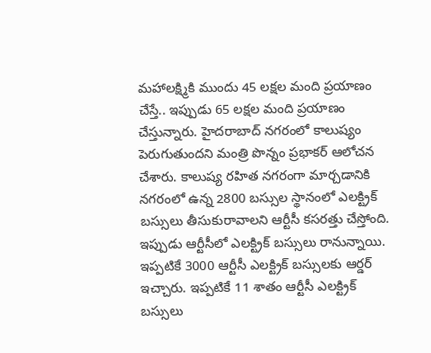మహాలక్ష్మికి ముందు 45 లక్షల మంది ప్రయాణం చేస్తే.. ఇప్పుడు 65 లక్షల మంది ప్రయాణం చేస్తున్నారు. హైదరాబాద్ నగరంలో కాలుష్యం పెరుగుతుందని మంత్రి పొన్నం ప్రభాకర్ ఆలోచన చేశారు. కాలుష్య రహిత నగరంగా మార్చడానికి నగరంలో ఉన్న 2800 బస్సుల స్థానంలో ఎలక్ట్రిక్ బస్సులు తీసుకురావాలని ఆర్టీసీ కసరత్తు చేస్తోంది. ఇప్పుడు ఆర్టీసీలో ఎలక్ట్రిక్ బస్సులు రానున్నాయి. ఇప్పటికే 3000 ఆర్టీసీ ఎలక్ట్రిక్ బస్సులకు ఆర్డర్ ఇచ్చారు. ఇప్పటికే 11 శాతం ఆర్టీసీ ఎలక్ట్రిక్ బస్సులు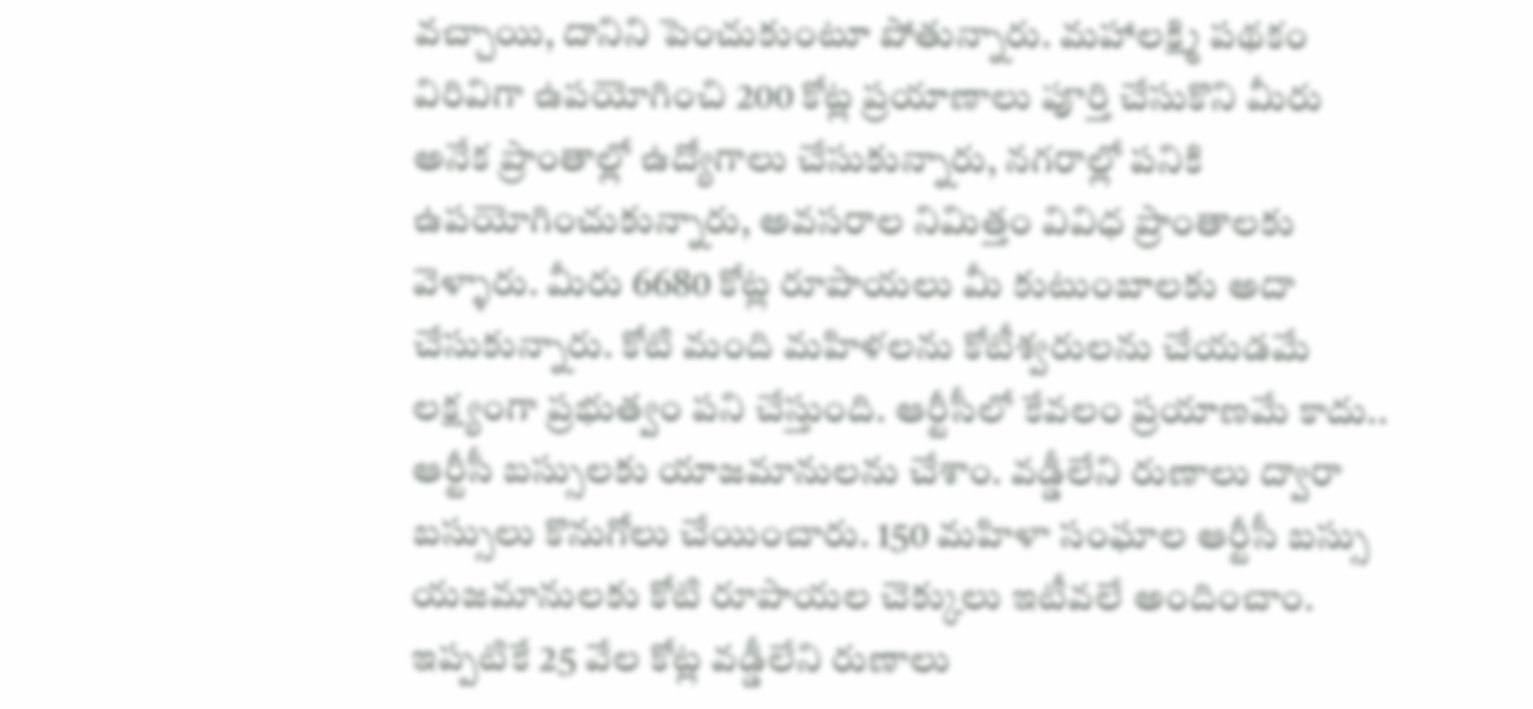వచ్చాయి, దానిని పెంచుకుంటూ పోతున్నారు. మహాలక్ష్మి పథకం విరివిగా ఉపయోగించి 200 కోట్ల ప్రయాణాలు పూర్తి చేసుకొని మీరు అనేక ప్రాంతాల్లో ఉద్యోగాలు చేసుకున్నారు, నగరాల్లో పనికి ఉపయోగించుకున్నారు, అవసరాల నిమిత్తం వివిధ ప్రాంతాలకు వెళ్ళారు. మీరు 6680 కోట్ల రూపాయలు మీ కుటుంబాలకు అదా చేసుకున్నారు. కోటి మంది మహిళలను కోటీశ్వరులను చేయడమే లక్ష్యంగా ప్రభుత్వం పని చేస్తుంది. ఆర్టీసీలో కేవలం ప్రయాణమే కాదు.. ఆర్టీసీ బస్సులకు యాజమానులను చేశాం. వడ్డీలేని రుణాలు ద్వారా బస్సులు కొనుగోలు చేయించారు. 150 మహిళా సంఘాల ఆర్టీసీ బస్సు యజమానులకు కోటి రూపాయల చెక్కులు ఇటీవలే అందించాం. ఇప్పటికే 25 వేల కోట్ల వడ్డీలేని రుణాలు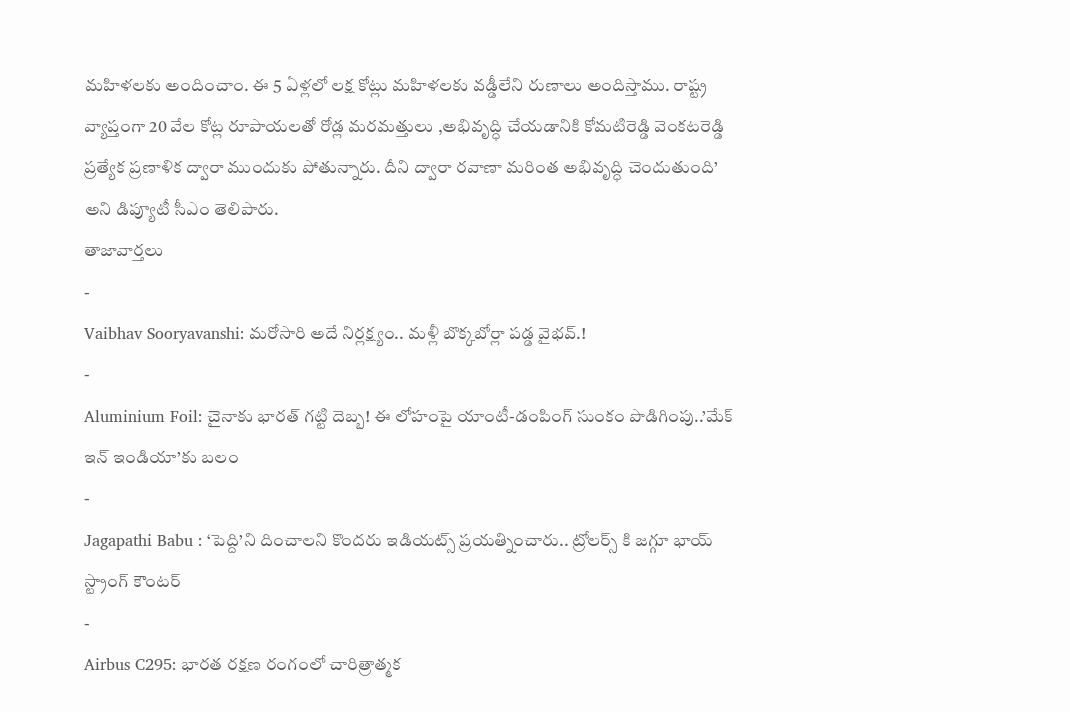మహిళలకు అందించాం. ఈ 5 ఏళ్లలో లక్ష కోట్లు మహిళలకు వడ్డీలేని రుణాలు అందిస్తాము. రాష్ట్ర వ్యాప్తంగా 20 వేల కోట్ల రూపాయలతో రోడ్ల మరమత్తులు ,అభివృద్ధి చేయడానికి కోమటిరెడ్డి వెంకటరెడ్డి ప్రత్యేక ప్రణాళిక ద్వారా ముందుకు పోతున్నారు. దీని ద్వారా రవాణా మరింత అభివృద్ధి చెందుతుంది’ అని డిప్యూటీ సీఎం తెలిపారు.
తాజావార్తలు
-
Vaibhav Sooryavanshi: మరోసారి అదే నిర్లక్ష్యం.. మళ్లీ బొక్కబోర్లా పడ్డ వైభవ్.!
-
Aluminium Foil: చైనాకు భారత్ గట్టి దెబ్బ! ఈ లోహంపై యాంటీ-డంపింగ్ సుంకం పొడిగింపు..’మేక్ ఇన్ ఇండియా’కు బలం
-
Jagapathi Babu : ‘పెద్ది’ని దించాలని కొందరు ఇడియట్స్ ప్రయత్నించారు.. ట్రోలర్స్ కి జగ్గూ భాయ్ స్ట్రాంగ్ కౌంటర్
-
Airbus C295: భారత రక్షణ రంగంలో చారిత్రాత్మక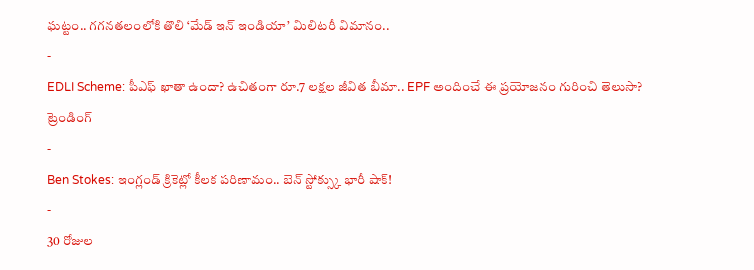ఘట్టం.. గగనతలంలోకి తొలి ‘మేడ్ ఇన్ ఇండియా’ మిలిటరీ విమానం..
-
EDLI Scheme: పీఎఫ్ ఖాతా ఉందా? ఉచితంగా రూ.7 లక్షల జీవిత బీమా.. EPF అందించే ఈ ప్రయోజనం గురించి తెలుసా?
ట్రెండింగ్
-
Ben Stokes: ఇంగ్లండ్ క్రికెట్లో కీలక పరిణామం.. బెన్ స్టోక్స్కు భారీ షాక్!
-
30 రోజుల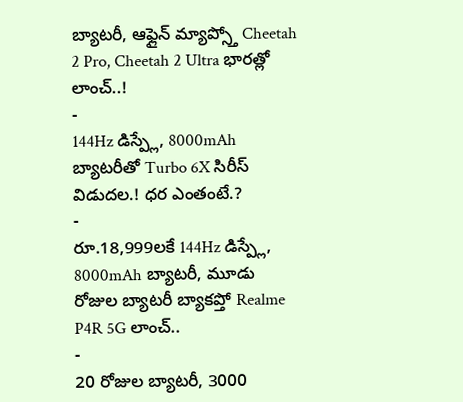బ్యాటరీ, ఆఫ్లైన్ మ్యాప్స్తో Cheetah 2 Pro, Cheetah 2 Ultra భారత్లో లాంచ్..!
-
144Hz డిస్ప్లే, 8000mAh బ్యాటరీతో Turbo 6X సిరీస్ విడుదల.! ధర ఎంతంటే.?
-
రూ.18,999లకే 144Hz డిస్ప్లే, 8000mAh బ్యాటరీ, మూడు రోజుల బ్యాటరీ బ్యాకప్తో Realme P4R 5G లాంచ్..
-
20 రోజుల బ్యాటరీ, 3000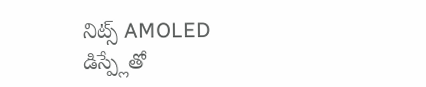నిట్స్ AMOLED డిస్ప్లేతో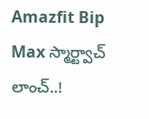Amazfit Bip Max స్మార్ట్వాచ్ లాంచ్..!